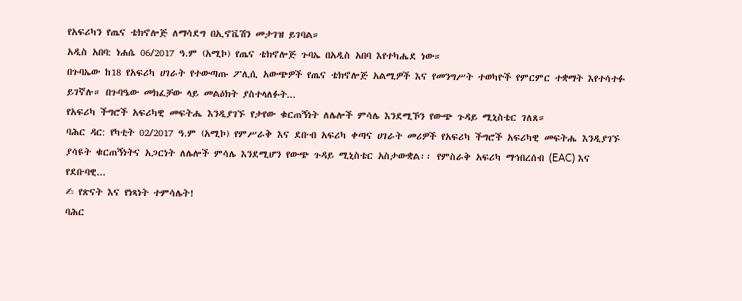የአፍሪካን የጤና ቴክኖሎጅ ለማሳደግ በኢኖቬሽን መታገዝ ይገባል።
አዲስ አበባ: ነሐሴ 06/2017 ዓ.ም (አሚኮ) የጤና ቴክኖሎጅ ጉባኤ በአዲስ አበባ እየተካሔደ ነው።
በጉባኤው ከ18 የአፍሪካ ሀገራት የተውጣጡ ፖሊሲ አውጭዎች የጤና ቴክኖሎጅ አልሚዎች እና የመንግሥት ተወካዮች የምርምር ተቋማት እየተሳተፉ ይገኛሉ። በጉባዔው መክፈቻው ላይ መልዕክት ያስተላለፉት...
የአፍሪካ ችግሮች አፍሪካዊ መፍትሔ እንዲያገኙ የታየው ቁርጠኝነት ለሌሎች ምሳሌ እንደሚኾን የውጭ ጉዳይ ሚኒስቴር ገለጸ።
ባሕር ዳር: የካቲት 02/2017 ዓ.ም (አሚኮ) የምሥራቅ እና ደቡብ አፍሪካ ቀጣና ሀገራት መሪዎች የአፍሪካ ችግሮች አፍሪካዊ መፍትሔ እንዲያገኙ ያሳዩት ቁርጠኝነትና አጋርነት ለሌሎች ምሳሌ እንደሚሆን የውጭ ጉዳይ ሚኒስቴር አስታውቋል፡፡ የምስራቅ አፍሪካ ማኅበረሰብ (EAC) እና የደቡባዊ...
✍ የጽናት እና የነጻነት ተምሳሌት!
ባሕር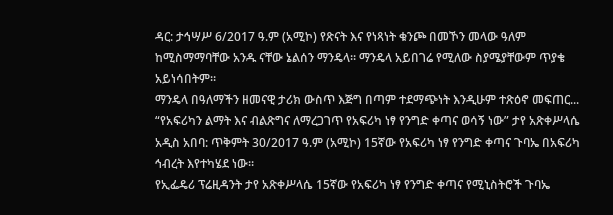ዳር: ታኅሣሥ 6/2017 ዓ.ም (አሚኮ) የጽናት እና የነጻነት ቁንጮ በመኾን መላው ዓለም ከሚስማማባቸው አንዱ ናቸው ኔልሰን ማንዴላ። ማንዴላ አይበገሬ የሚለው ስያሜያቸውም ጥያቄ አይነሳበትም።
ማንዴላ በዓለማችን ዘመናዊ ታሪክ ውስጥ እጅግ በጣም ተደማጭነት እንዲሁም ተጽዕኖ መፍጠር...
“የአፍሪካን ልማት እና ብልጽግና ለማረጋገጥ የአፍሪካ ነፃ የንግድ ቀጣና ወሳኝ ነው” ታየ አጽቀሥላሴ
አዲስ አበባ: ጥቅምት 30/2017 ዓ.ም (አሚኮ) 15ኛው የአፍሪካ ነፃ የንግድ ቀጣና ጉባኤ በአፍሪካ ኅብረት እየተካሄደ ነው።
የኢፌዴሪ ፕሬዚዳንት ታየ አጽቀሥላሴ 15ኛው የአፍሪካ ነፃ የንግድ ቀጣና የሚኒስትሮች ጉባኤ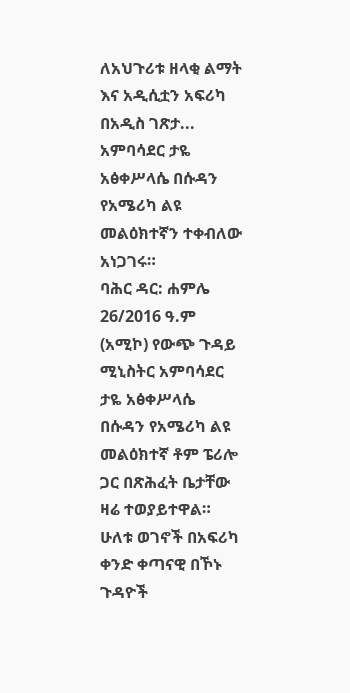ለአህጉሪቱ ዘላቂ ልማት እና አዲሲቷን አፍሪካ በአዲስ ገጽታ...
አምባሳደር ታዬ አፅቀሥላሴ በሱዳን የአሜሪካ ልዩ መልዕክተኛን ተቀብለው አነጋገሩ።
ባሕር ዳር: ሐምሌ 26/2016 ዓ.ም (አሚኮ) የውጭ ጉዳይ ሚኒስትር አምባሳደር ታዬ አፅቀሥላሴ በሱዳን የአሜሪካ ልዩ መልዕክተኛ ቶም ፔሪሎ ጋር በጽሕፈት ቤታቸው ዛሬ ተወያይተዋል። ሁለቱ ወገኖች በአፍሪካ ቀንድ ቀጣናዊ በኾኑ ጉዳዮች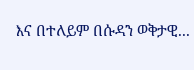እና በተለይም በሱዳን ወቅታዊ...